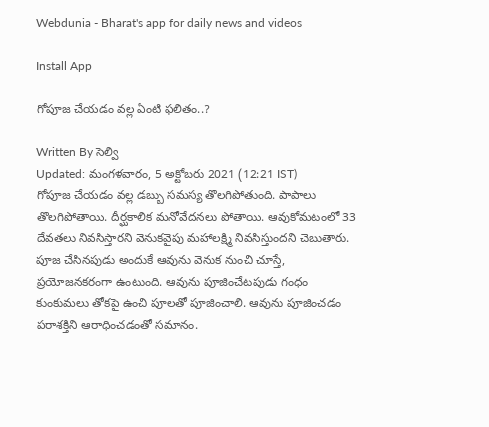Webdunia - Bharat's app for daily news and videos

Install App

గోపూజ చేయడం వల్ల ఏంటి ఫలితం..?

Written By సెల్వి
Updated: మంగళవారం, 5 అక్టోబరు 2021 (12:21 IST)
గోపూజ చేయడం వల్ల డబ్బు సమస్య తొలగిపోతుంది. పాపాలు తొలగిపోతాయి. దీర్ఘకాలిక మనోవేదనలు పోతాయి. ఆవుకోమటంలో 33 దేవతలు నివసిస్తారని వెనుకవైపు మహాలక్ష్మి నివసిస్తుందని చెబుతారు. పూజ చేసినపుడు అందుకే ఆవును వెనుక నుంచి చూస్తే, ప్రయోజనకరంగా ఉంటుంది. ఆవును పూజించేటపుడు గంధం కుంకుమలు తోకపై ఉంచి పూలతో పూజించాలి. ఆవును పూజించడం పరాశక్తిని ఆరాధించడంతో సమానం.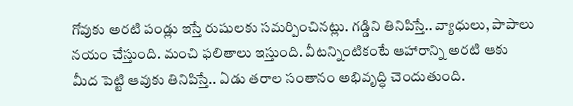గోవుకు అరటి పండ్లు ఇస్తే రుషులకు సమర్పించినట్లు. గడ్డిని తినిపిస్తే.. వ్యాధులు, పాపాలు నయం చేస్తుంది. మంచి ఫలితాలు ఇస్తుంది. వీటన్నింటికంటే ఆహారాన్ని అరటి ఆకు మీద పెట్టి ఆవుకు తినిపిస్తే.. ఏడు తరాల సంతానం అభివృద్ధి చెందుతుంది.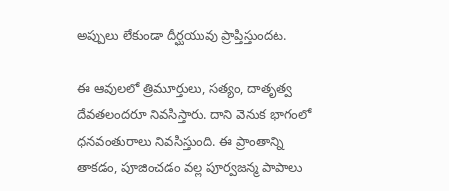అప్పులు లేకుండా దీర్ఘయువు ప్రాప్తిస్తుందట.

ఈ ఆవులలో త్రిమూర్తులు, సత్యం, దాతృత్వ దేవతలందరూ నివసిస్తారు. దాని వెనుక భాగంలో ధనవంతురాలు నివసిస్తుంది. ఈ ప్రాంతాన్ని తాకడం, పూజించడం వల్ల పూర్వజన్మ పాపాలు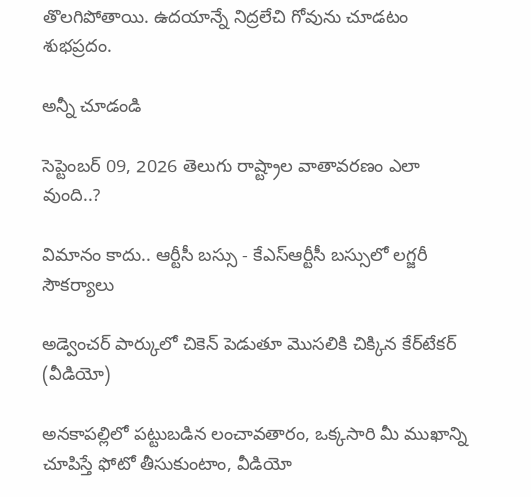తొలగిపోతాయి. ఉదయాన్నే నిద్రలేచి గోవును చూడటం శుభప్రదం.

అన్నీ చూడండి

సెప్టెంబర్ 09, 2026 తెలుగు రాష్ట్రాల వాతావరణం ఎలా వుంది..?

విమానం కాదు.. ఆర్టీసీ బస్సు - కేఎస్ఆర్టీసీ బస్సులో లగ్జరీ సౌకర్యాలు

అడ్వెంచర్ పార్కులో చికెన్ పెడుతూ మొసలికి చిక్కిన కేర్‌టేకర్ (వీడియో)

అనకాపల్లిలో పట్టుబడిన లంచావతారం, ఒక్కసారి మీ ముఖాన్ని చూపిస్తే ఫోటో తీసుకుంటాం, వీడియో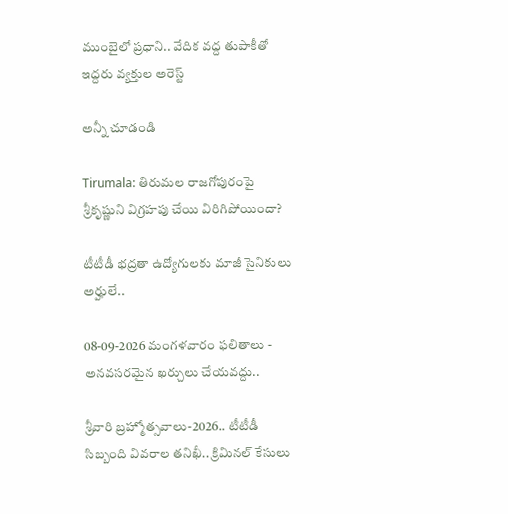ముంబైలో ప్రధాని.. వేదిక వద్ద తుపాకీతో ఇద్దరు వ్యక్తుల అరెస్ట్

అన్నీ చూడండి

Tirumala: తిరుమల రాజగోపురంపై శ్రీకృష్ణుని విగ్రహపు చేయి విరిగిపోయిందా?

టీటీడీ భద్రతా ఉద్యోగులకు మాజీ సైనికులు అర్హులే..

08-09-2026 మంగళవారం ఫలితాలు - అనవసరమైన ఖర్చులు చేయవద్దు..

శ్రీవారి బ్రహ్మోత్సవాలు-2026.. టీటీడీ సిబ్బంది వివరాల తనిఖీ.. క్రిమినల్ కేసులు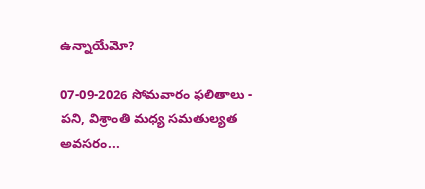ఉన్నాయేమో?

07-09-2026 సోమవారం ఫలితాలు - పని, విశ్రాంతి మధ్య సమతుల్యత అవసరం...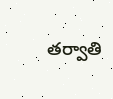తర్వాతి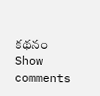కథనం
Show comments